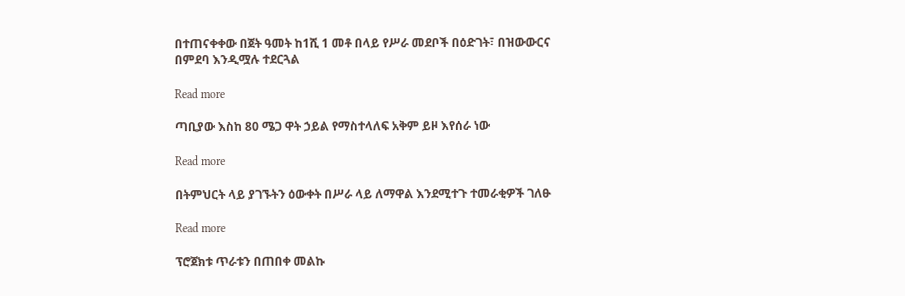በተጠናቀቀው በጀት ዓመት ከ1ሺ 1 መቶ በላይ የሥራ መደቦች በዕድገት፣ በዝውውርና በምደባ እንዲሟሉ ተደርጓል

Read more

ጣቢያው እስከ 80 ሜጋ ዋት ኃይል የማስተላለፍ አቅም ይዞ እየሰራ ነው

Read more

በትምህርት ላይ ያገኙትን ዕውቀት በሥራ ላይ ለማዋል እንደሚተጉ ተመራቂዎች ገለፁ

Read more

ፕሮጀክቱ ጥራቱን በጠበቀ መልኩ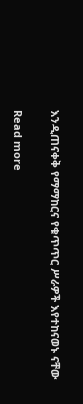እንዲጠናቀቅ የማማከርና የቁጥጥር ሥራዎች እየተከናወኑ ናቸው

Read more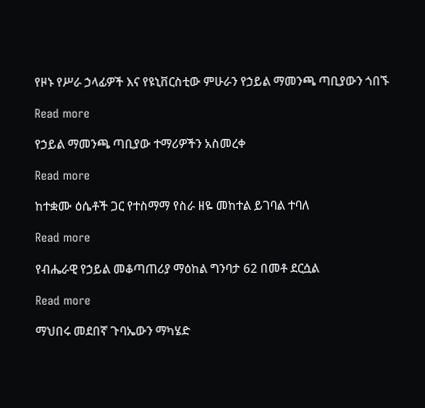የዞኑ የሥራ ኃላፊዎች እና የዩኒቨርስቲው ምሁራን የኃይል ማመንጫ ጣቢያውን ጎበኙ

Read more

የኃይል ማመንጫ ጣቢያው ተማሪዎችን አስመረቀ

Read more

ከተቋሙ ዕሴቶች ጋር የተስማማ የስራ ዘዬ መከተል ይገባል ተባለ

Read more

የብሔራዊ የኃይል መቆጣጠሪያ ማዕከል ግንባታ 62 በመቶ ደርሷል

Read more

ማህበሩ መደበኛ ጉባኤውን ማካሄድ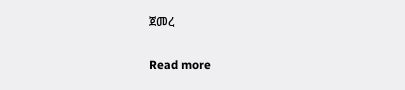ጀመረ

Read more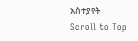አስተያየት
Scroll to Top